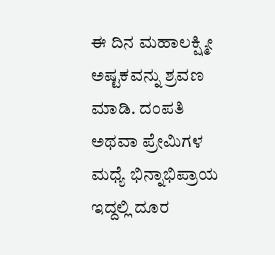ಈ ದಿನ ಮಹಾಲಕ್ಷ್ಮೀ ಅಷ್ಟಕವನ್ನು ಶ್ರವಣ ಮಾಡಿ. ದಂಪತಿ ಅಥವಾ ಪ್ರೇಮಿಗಳ ಮಧ್ಯೆ ಭಿನ್ನಾಭಿಪ್ರಾಯ ಇದ್ದಲ್ಲಿ ದೂರ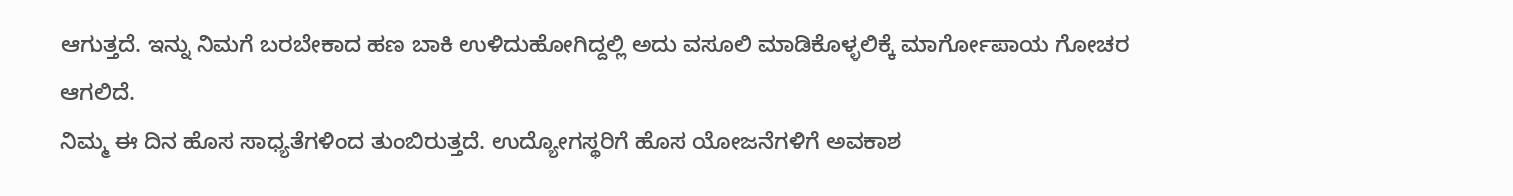ಆಗುತ್ತದೆ. ಇನ್ನು ನಿಮಗೆ ಬರಬೇಕಾದ ಹಣ ಬಾಕಿ ಉಳಿದುಹೋಗಿದ್ದಲ್ಲಿ ಅದು ವಸೂಲಿ ಮಾಡಿಕೊಳ್ಳಲಿಕ್ಕೆ ಮಾರ್ಗೋಪಾಯ ಗೋಚರ ಆಗಲಿದೆ.
ನಿಮ್ಮ ಈ ದಿನ ಹೊಸ ಸಾಧ್ಯತೆಗಳಿಂದ ತುಂಬಿರುತ್ತದೆ. ಉದ್ಯೋಗಸ್ಥರಿಗೆ ಹೊಸ ಯೋಜನೆಗಳಿಗೆ ಅವಕಾಶ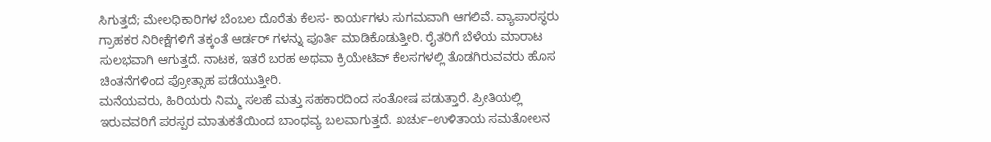ಸಿಗುತ್ತದೆ; ಮೇಲಧಿಕಾರಿಗಳ ಬೆಂಬಲ ದೊರೆತು ಕೆಲಸ- ಕಾರ್ಯಗಳು ಸುಗಮವಾಗಿ ಆಗಲಿವೆ. ವ್ಯಾಪಾರಸ್ಥರು ಗ್ರಾಹಕರ ನಿರೀಕ್ಷೆಗಳಿಗೆ ತಕ್ಕಂತೆ ಆರ್ಡರ್ ಗಳನ್ನು ಪೂರ್ತಿ ಮಾಡಿಕೊಡುತ್ತೀರಿ. ರೈತರಿಗೆ ಬೆಳೆಯ ಮಾರಾಟ ಸುಲಭವಾಗಿ ಆಗುತ್ತದೆ. ನಾಟಕ, ಇತರೆ ಬರಹ ಅಥವಾ ಕ್ರಿಯೇಟಿವ್ ಕೆಲಸಗಳಲ್ಲಿ ತೊಡಗಿರುವವರು ಹೊಸ ಚಿಂತನೆಗಳಿಂದ ಪ್ರೋತ್ಸಾಹ ಪಡೆಯುತ್ತೀರಿ.
ಮನೆಯವರು, ಹಿರಿಯರು ನಿಮ್ಮ ಸಲಹೆ ಮತ್ತು ಸಹಕಾರದಿಂದ ಸಂತೋಷ ಪಡುತ್ತಾರೆ. ಪ್ರೀತಿಯಲ್ಲಿ ಇರುವವರಿಗೆ ಪರಸ್ಪರ ಮಾತುಕತೆಯಿಂದ ಬಾಂಧವ್ಯ ಬಲವಾಗುತ್ತದೆ. ಖರ್ಚು–ಉಳಿತಾಯ ಸಮತೋಲನ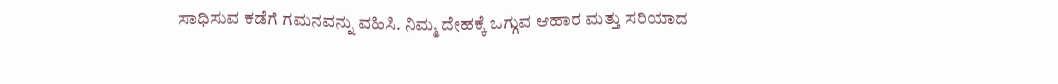ಸಾಧಿಸುವ ಕಡೆಗೆ ಗಮನವನ್ನು ವಹಿಸಿ. ನಿಮ್ಮ ದೇಹಕ್ಕೆ ಒಗ್ಗುವ ಆಹಾರ ಮತ್ತು ಸರಿಯಾದ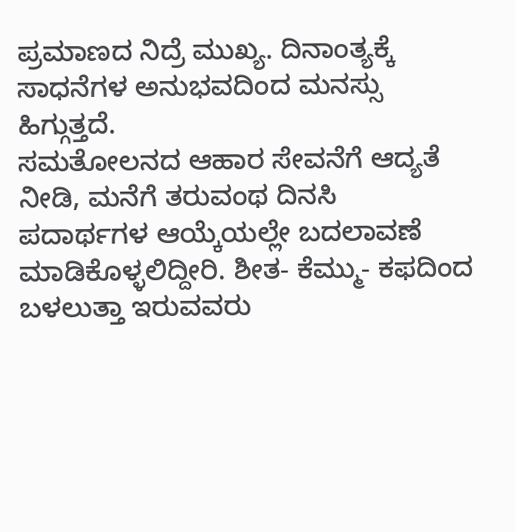ಪ್ರಮಾಣದ ನಿದ್ರೆ ಮುಖ್ಯ. ದಿನಾಂತ್ಯಕ್ಕೆ ಸಾಧನೆಗಳ ಅನುಭವದಿಂದ ಮನಸ್ಸು ಹಿಗ್ಗುತ್ತದೆ.
ಸಮತೋಲನದ ಆಹಾರ ಸೇವನೆಗೆ ಆದ್ಯತೆ ನೀಡಿ, ಮನೆಗೆ ತರುವಂಥ ದಿನಸಿ ಪದಾರ್ಥಗಳ ಆಯ್ಕೆಯಲ್ಲೇ ಬದಲಾವಣೆ ಮಾಡಿಕೊಳ್ಳಲಿದ್ದೀರಿ. ಶೀತ- ಕೆಮ್ಮು- ಕಫದಿಂದ ಬಳಲುತ್ತಾ ಇರುವವರು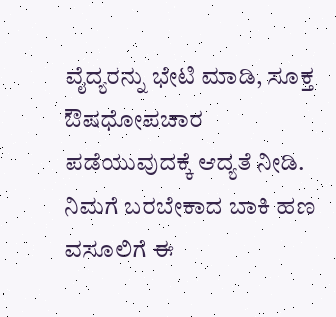ವೈದ್ಯರನ್ನು ಭೇಟಿ ಮಾಡಿ, ಸೂಕ್ತ ಔಷಧೋಪಚಾರ ಪಡೆಯುವುದಕ್ಕೆ ಆದ್ಯತೆ ನೀಡಿ. ನಿಮಗೆ ಬರಬೇಕಾದ ಬಾಕಿ ಹಣ ವಸೂಲಿಗೆ ಈ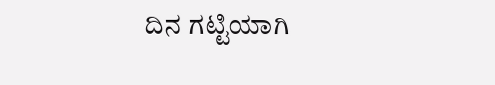ದಿನ ಗಟ್ಟಿಯಾಗಿ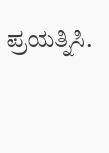ಪ್ರಯತ್ನಿಸಿ.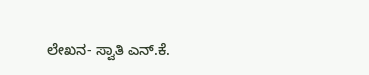ಲೇಖನ- ಸ್ವಾತಿ ಎನ್.ಕೆ.